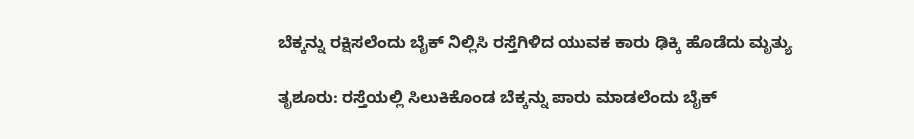ಬೆಕ್ಕನ್ನು ರಕ್ಷಿಸಲೆಂದು ಬೈಕ್ ನಿಲ್ಲಿಸಿ ರಸ್ತೆಗಿಳಿದ ಯುವಕ ಕಾರು ಢಿಕ್ಕಿ ಹೊಡೆದು ಮೃತ್ಯು

ತೃಶೂರು: ರಸ್ತೆಯಲ್ಲಿ ಸಿಲುಕಿಕೊಂಡ ಬೆಕ್ಕನ್ನು ಪಾರು ಮಾಡಲೆಂದು ಬೈಕ್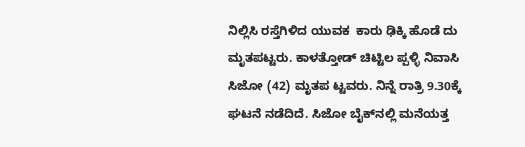ನಿಲ್ಲಿಸಿ ರಸ್ತೆಗಿಳಿದ ಯುವಕ  ಕಾರು ಢಿಕ್ಕಿ ಹೊಡೆ ದು ಮೃತಪಟ್ಟರು. ಕಾಳತ್ತೋಡ್ ಚಿಟ್ಟಿಲ ಪ್ಪಳ್ಳಿ ನಿವಾಸಿ ಸಿಜೋ (42) ಮೃತಪ ಟ್ಟವರು. ನಿನ್ನೆ ರಾತ್ರಿ 9.30ಕ್ಕೆ ಘಟನೆ ನಡೆದಿದೆ. ಸಿಜೋ ಬೈಕ್‌ನಲ್ಲಿ ಮನೆಯತ್ತ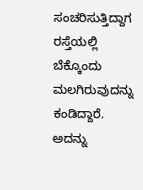ಸಂಚರಿಸುತ್ತಿದ್ದಾಗ ರಸ್ತೆಯಲ್ಲಿ ಬೆಕ್ಕೊಂದು ಮಲಗಿರುವುದನ್ನು ಕಂಡಿದ್ದಾರೆ. ಅದನ್ನು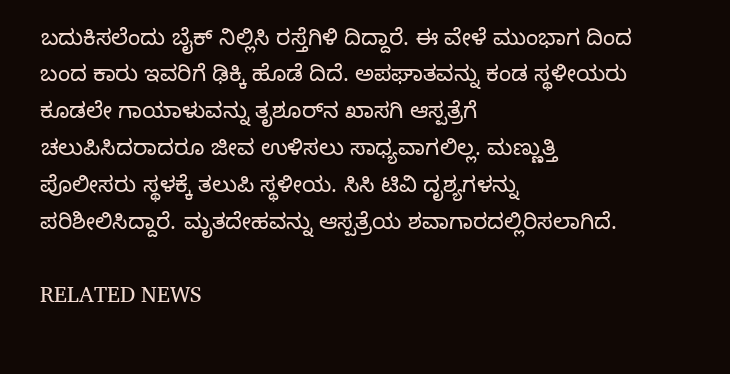ಬದುಕಿಸಲೆಂದು ಬೈಕ್ ನಿಲ್ಲಿಸಿ ರಸ್ತೆಗಿಳಿ ದಿದ್ದಾರೆ. ಈ ವೇಳೆ ಮುಂಭಾಗ ದಿಂದ ಬಂದ ಕಾರು ಇವರಿಗೆ ಢಿಕ್ಕಿ ಹೊಡೆ ದಿದೆ. ಅಪಘಾತವನ್ನು ಕಂಡ ಸ್ಥಳೀಯರು ಕೂಡಲೇ ಗಾಯಾಳುವನ್ನು ತೃಶೂರ್‌ನ ಖಾಸಗಿ ಆಸ್ಪತ್ರೆಗೆ ಚಲುಪಿಸಿದರಾದರೂ ಜೀವ ಉಳಿಸಲು ಸಾಧ್ಯವಾಗಲಿಲ್ಲ. ಮಣ್ಣುತ್ತಿ ಪೊಲೀಸರು ಸ್ಥಳಕ್ಕೆ ತಲುಪಿ ಸ್ಥಳೀಯ. ಸಿಸಿ ಟಿವಿ ದೃಶ್ಯಗಳನ್ನು ಪರಿಶೀಲಿಸಿದ್ದಾರೆ. ಮೃತದೇಹವನ್ನು ಆಸ್ಪತ್ರೆಯ ಶವಾಗಾರದಲ್ಲಿರಿಸಲಾಗಿದೆ.

RELATED NEWS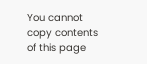You cannot copy contents of this page